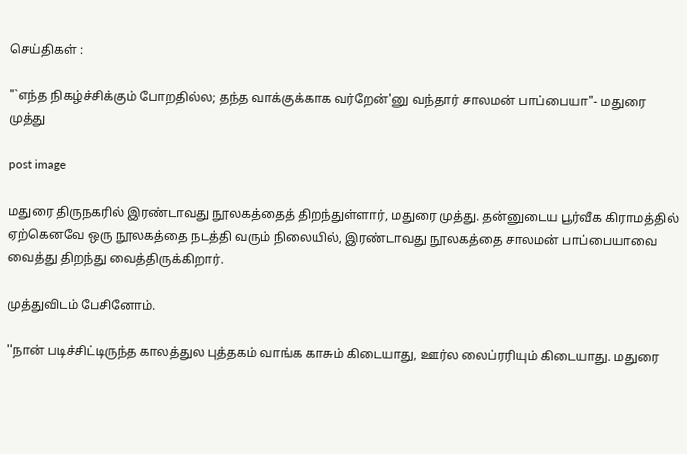செய்திகள் :

"`எந்த நிகழ்ச்சிக்கும் போறதில்ல‌; தந்த வாக்குக்காக வர்றேன்'னு வந்தார் சாலமன் பாப்பையா"- மதுரை முத்து

post image

மதுரை திருநகரில் இரண்டாவது நூலகத்தைத் திறந்துள்ளார், மதுரை முத்து. தன்னுடைய பூர்வீக கிராமத்தில் ஏற்கெனவே ஒரு நூலகத்தை நடத்தி வரும் நிலையில், இரண்டாவது நூலகத்தை சாலமன் பாப்பையாவை வைத்து திறந்து வைத்திருக்கிறார்.

முத்துவிடம் பேசினோம்.

''நான் படிச்சிட்டிருந்த காலத்துல புத்தகம் வாங்க காசும் கிடையாது, ஊர்ல லைப்ரரியும் கிடையாது. மதுரை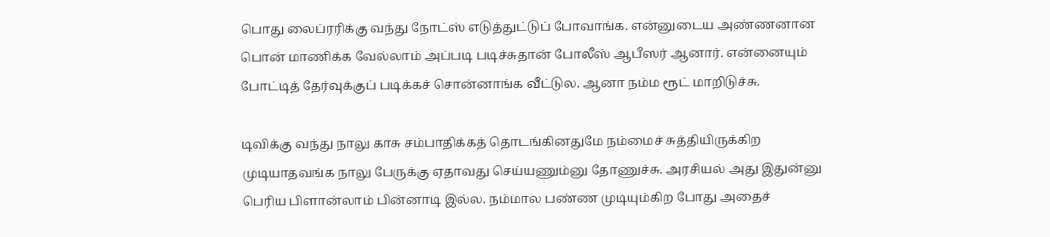பொது லைப்ரரிக்கு வந்து நோட்ஸ் எடுத்துட்டுப் போவாங்க. என்னுடைய அண்ணனான பொன் மாணிக்க வேல்லாம் அப்படி படிச்சுதான் போலீஸ் ஆபீஸர் ஆனார். என்னையும் போட்டித் தேர்வுக்குப் படிக்கச் சொன்னாங்க வீட்டுல. ஆனா நம்ம ரூட் மாறிடுச்சு.

டிவிக்கு வந்து நாலு காசு சம்பாதிக்கத் தொடங்கினதுமே நம்மைச் சுத்தியிருக்கிற முடியாதவங்க நாலு பேருக்கு ஏதாவது செய்யணும்னு தோணுச்சு. அரசியல் அது இதுன்னு பெரிய பிளான்லாம் பின்னாடி இல்ல. நம்மால பண்ண முடியும்கிற போது அதைச்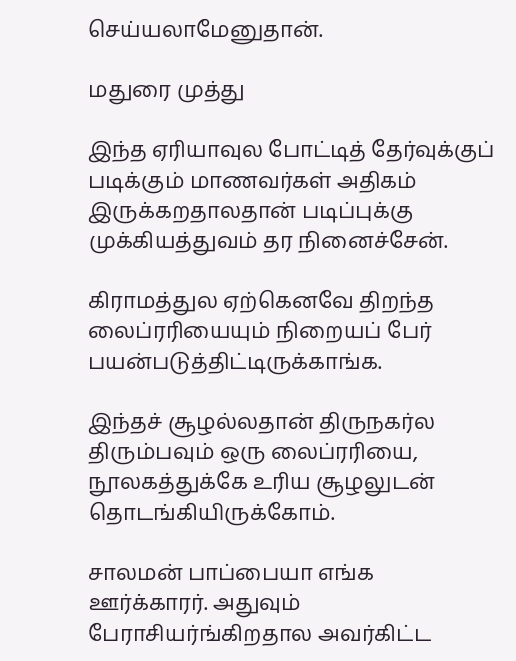செய்யலாமேனுதான்.

மதுரை முத்து

இந்த ஏரியாவுல போட்டித் தேர்வுக்குப் படிக்கும் மாணவர்கள் அதிகம் இருக்கறதாலதான் படிப்புக்கு முக்கியத்துவம் தர நினைச்சேன்.

கிராமத்துல ஏற்கெனவே திறந்த லைப்ரரியையும் நிறையப் பேர் பயன்படுத்திட்டிருக்காங்க.

இந்தச் சூழல்லதான் திருநகர்ல திரும்பவும் ஒரு லைப்ரரியை, நூலகத்துக்கே உரிய சூழலுடன் தொடங்கியிருக்கோம்.

சாலமன் பாப்பையா எங்க ஊர்க்காரர். அதுவும் பேராசியர்ங்கிறதால அவர்கிட்ட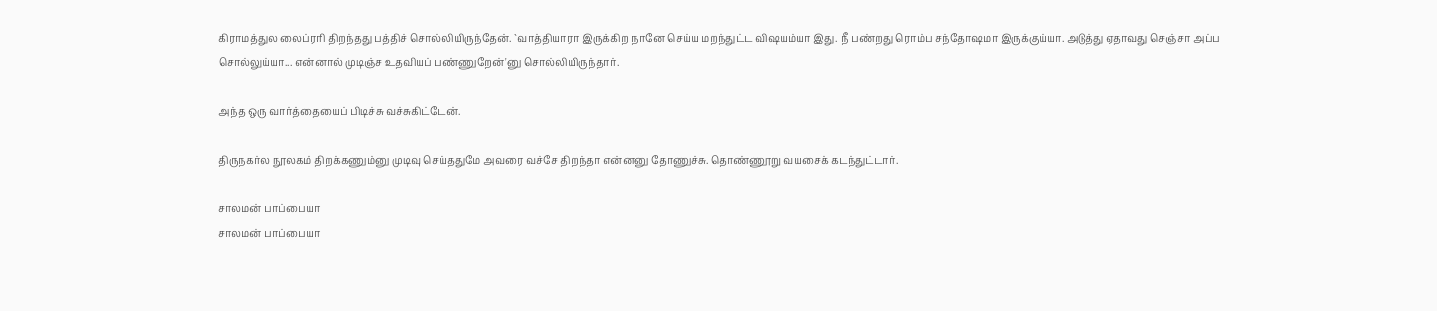கிராமத்துல லைப்ரரி திறந்தது பத்திச் சொல்லியிருந்தேன். `வாத்தியாரா இருக்கிற நானே செய்ய மறந்துட்ட விஷயம்யா இது. நீ பண்றது ரொம்ப சந்தோஷமா இருக்குய்யா. அடுத்து ஏதாவது செஞ்சா அப்ப சொல்லுய்யா... என்னால் முடிஞ்ச உதவியப் பண்ணுறேன்'னு சொல்லியிருந்தார்.

அந்த ஒரு வார்த்தையைப் பிடிச்சு வச்சுகிட்டேன்.

திருநகர்ல நூலகம் திறக்கணும்னு முடிவு செய்ததுமே அவரை வச்சே திறந்தா என்னனு தோணுச்சு. தொண்ணூறு வயசைக் கடந்துட்டார்.

சாலமன் பாப்பையா
சாலமன் பாப்பையா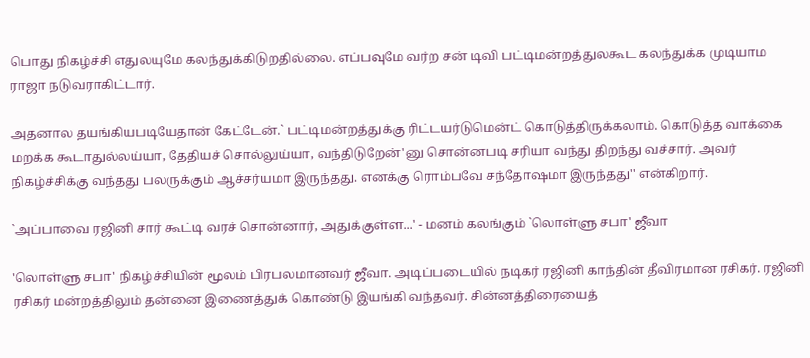பொது நிகழ்ச்சி எதுலயுமே கலந்துக்கிடுறதில்லை. எப்பவுமே வர்ற சன் டிவி பட்டிமன்றத்துலகூட கலந்துக்க முடியாம ராஜா நடுவராகிட்டார்.

அதனால தயங்கியபடியேதான் கேட்டேன்.` பட்டிமன்றத்துக்கு ரிட்டயர்டுமென்ட் கொடுத்திருக்கலாம். கொடுத்த வாக்கை மறக்க கூடாதுல்லய்யா, தேதியச் சொல்லுய்யா, வந்திடுறேன்'னு சொன்னபடி சரியா வந்து திறந்து வச்சார். அவர் நிகழ்ச்சிக்கு வந்தது பலருக்கும் ஆச்சர்யமா இருந்தது. எனக்கு ரொம்பவே சந்தோஷமா இருந்தது'' என்கிறார்.

`அப்பாவை ரஜினி சார் கூட்டி வரச் சொன்னார், அதுக்குள்ள...' - மனம் கலங்கும் `லொள்ளு சபா' ஜீவா

'லொள்ளு சபா' நிகழ்ச்சியின் மூலம் பிரபலமானவர் ஜீவா. அடிப்படையில் நடிகர் ரஜினி காந்தின் தீவிரமான ரசிகர். ரஜினி ரசிகர் மன்றத்திலும் தன்னை இணைத்துக் கொண்டு இயங்கி வந்தவர். சின்னத்திரையைத்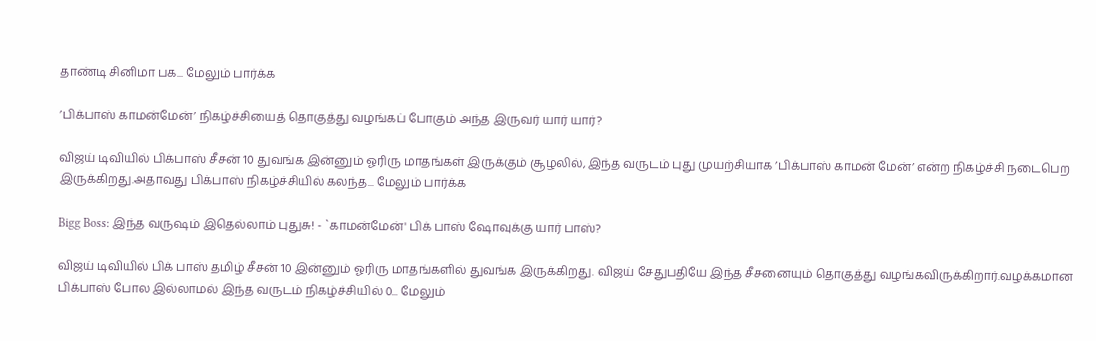தாண்டி சினிமா பக... மேலும் பார்க்க

’பிக்பாஸ் காமன்மேன்’ நிகழ்ச்சியைத் தொகுத்து வழங்கப் போகும் அந்த இருவர் யார் யார்?

விஜய் டிவியில் பிக்பாஸ் சீசன் 10 துவங்க இன்னும் ஓரிரு மாதங்கள் இருக்கும் சூழலில், இந்த வருடம் புது முயற்சியாக ’பிக்பாஸ் காமன் மேன்’ என்ற நிகழ்ச்சி நடைபெற இருக்கிறது.அதாவது பிக்பாஸ் நிகழ்ச்சியில் கலந்த... மேலும் பார்க்க

Bigg Boss: இந்த வருஷம் இதெல்லாம் புதுசு! - `காமன்மேன்' பிக் பாஸ் ஷோவுக்கு யார் பாஸ்?

விஜய் டிவியில் பிக் பாஸ் தமிழ் சீசன் 10 இன்னும் ஓரிரு மாதங்களில் துவங்க இருக்கிறது. விஜய் சேதுபதியே இந்த சீசனையும் தொகுத்து வழங்கவிருக்கிறார்.வழக்கமான பிக்பாஸ் போல இல்லாமல் இந்த வருடம் நிகழ்ச்சியில் 0... மேலும்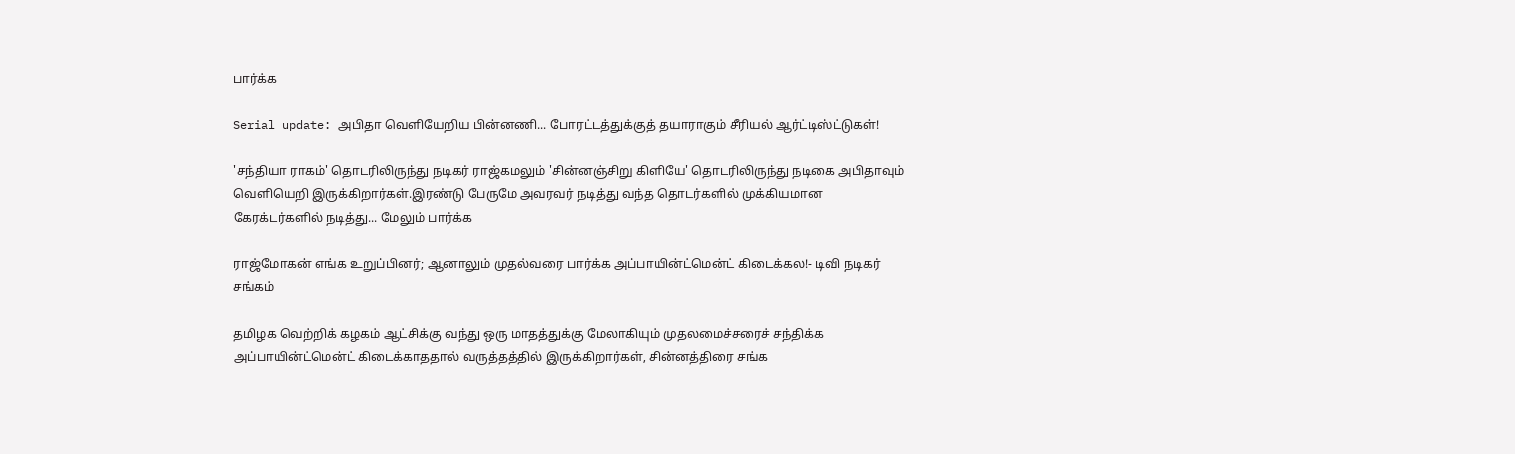பார்க்க

Serial update: அபிதா வெளியேறிய பின்னணி... போரட்டத்துக்குத் தயாராகும் சீரியல் ஆர்ட்டிஸ்ட்டுகள்!

'சந்தியா ராகம்' தொடரிலிருந்து நடிகர் ராஜ்கமலும் 'சின்னஞ்சிறு கிளியே' தொடரிலிருந்து நடிகை அபிதாவும் வெளியெறி இருக்கிறார்கள்.இரண்டு பேருமே அவரவர் நடித்து வந்த தொடர்களில் முக்கியமான கேரக்டர்களில் நடித்து... மேலும் பார்க்க

ராஜ்மோகன் எங்க உறுப்பினர்; ஆனாலும் முதல்வரை பார்க்க‌ அப்பாயின்ட்மென்ட் கிடைக்கல!- டிவி நடிகர் சங்கம்

தமிழக வெற்றிக் கழகம் ஆட்சிக்கு வந்து ஒரு மாதத்துக்கு மேலாகியும் முதலமைச்சரைச் சந்திக்க அப்பாயின்ட்மென்ட் கிடைக்காததால் வருத்தத்தில் இருக்கிறார்கள், சின்னத்திரை சங்க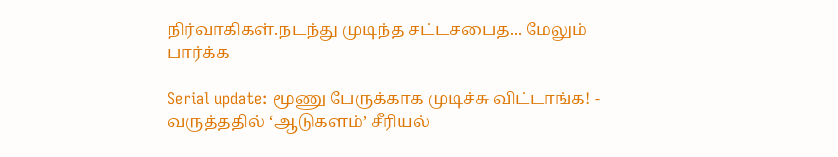நிர்வாகிகள்.நடந்து முடிந்த சட்டசபைத... மேலும் பார்க்க

Serial update: மூணு பேருக்காக முடிச்சு விட்டாங்க! - வருத்ததில் ‘ஆடுகளம்’ சீரியல்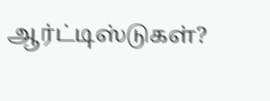ஆர்ட்டிஸ்டுகள்?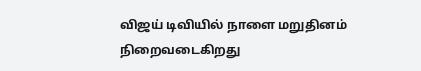விஜய் டிவியில் நாளை மறுதினம் நிறைவடைகிறது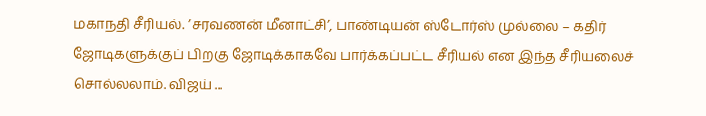மகாநதி சீரியல். ’சரவணன் மீனாட்சி’, பாண்டியன் ஸ்டோர்ஸ் முல்லை – கதிர் ஜோடிகளுக்குப் பிறகு ஜோடிக்காகவே பார்க்கப்பட்ட சீரியல் என இந்த சீரியலைச் சொல்லலாம். விஜய் ...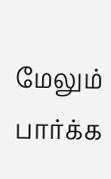மேலும் பார்க்க